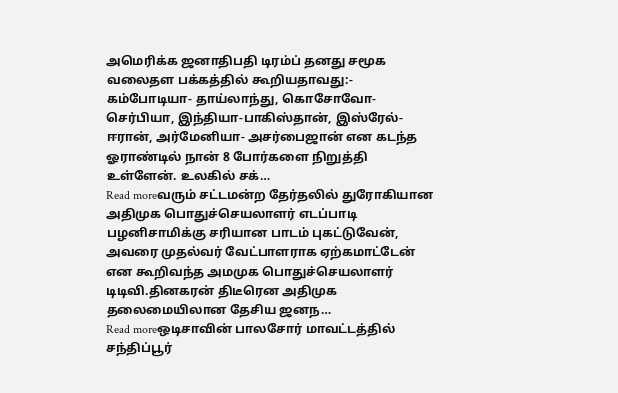அமெரிக்க ஜனாதிபதி டிரம்ப் தனது சமூக வலைதள பக்கத்தில் கூறியதாவது:- கம்போடியா- தாய்லாந்து, கொசோவோ- செர்பியா, இந்தியா-பாகிஸ்தான், இஸ்ரேல்- ஈரான், அர்மேனியா- அசர்பைஜான் என கடந்த ஓராண்டில் நான் 8 போர்களை நிறுத்தி உள்ளேன். உலகில் சக்…
Read moreவரும் சட்டமன்ற தேர்தலில் துரோகியான அதிமுக பொதுச்செயலாளர் எடப்பாடி பழனிசாமிக்கு சரியான பாடம் புகட்டுவேன், அவரை முதல்வர் வேட்பாளராக ஏற்கமாட்டேன் என கூறிவந்த அமமுக பொதுச்செயலாளர் டிடிவி.தினகரன் திடீரென அதிமுக தலைமையிலான தேசிய ஜனந…
Read moreஒடிசாவின் பாலசோர் மாவட்டத்தில் சந்திப்பூர்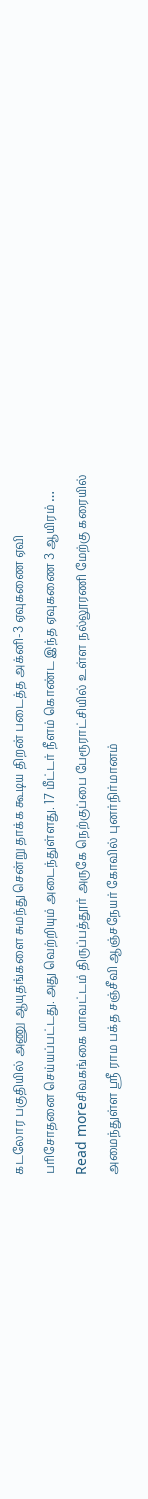கடலோர பகுதியில் அணு ஆயுதங்களை சுமந்து சென்று தாக்க கூடிய திறன் படைத்த அக்னி-3 ஏவுகணை ஏவி பரிசோதனை செய்யப்பட்டது. அது வெற்றியும் அடைந்துள்ளது. 17 மீட்டர் நீளம் கொண்ட இந்த ஏவுகணை 3 ஆயிரம் …
Read moreசிவகங்கை மாவட்டம் திருப்பத்தூர் அருகே நெற்குப்பை பேரூராட்சியில் உள்ள நல்லூரணி மேற்கு கரையில் அமைந்துள்ள ஸ்ரீ ராம பக்த சஞ்சீவி ஆஞ்சநேயர் கோவில் புனர்நிர்மானம்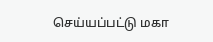செய்யப்பட்டு மகா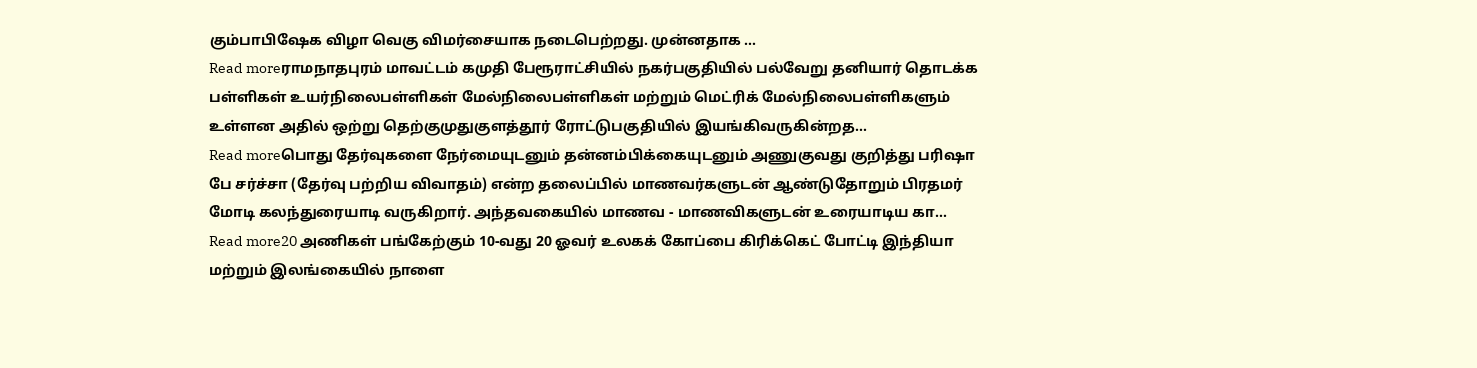கும்பாபிஷேக விழா வெகு விமர்சையாக நடைபெற்றது. முன்னதாக …
Read moreராமநாதபுரம் மாவட்டம் கமுதி பேரூராட்சியில் நகர்பகுதியில் பல்வேறு தனியார் தொடக்க பள்ளிகள் உயர்நிலைபள்ளிகள் மேல்நிலைபள்ளிகள் மற்றும் மெட்ரிக் மேல்நிலைபள்ளிகளும் உள்ளன அதில் ஒற்று தெற்குமுதுகுளத்தூர் ரோட்டுபகுதியில் இயங்கிவருகின்றத…
Read moreபொது தேர்வுகளை நேர்மையுடனும் தன்னம்பிக்கையுடனும் அணுகுவது குறித்து பரிஷா பே சர்ச்சா (தேர்வு பற்றிய விவாதம்) என்ற தலைப்பில் மாணவர்களுடன் ஆண்டுதோறும் பிரதமர் மோடி கலந்துரையாடி வருகிறார். அந்தவகையில் மாணவ - மாணவிகளுடன் உரையாடிய கா…
Read more20 அணிகள் பங்கேற்கும் 10-வது 20 ஓவர் உலகக் கோப்பை கிரிக்கெட் போட்டி இந்தியா மற்றும் இலங்கையில் நாளை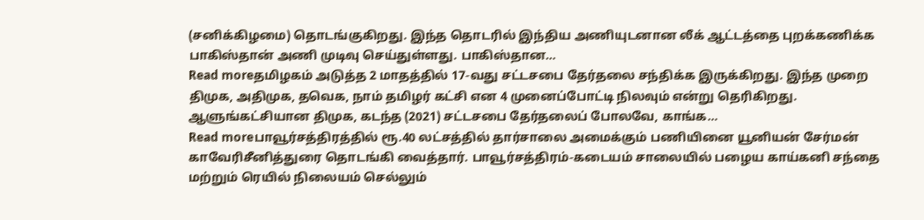(சனிக்கிழமை) தொடங்குகிறது. இந்த தொடரில் இந்திய அணியுடனான லீக் ஆட்டத்தை புறக்கணிக்க பாகிஸ்தான் அணி முடிவு செய்துள்ளது. பாகிஸ்தான…
Read moreதமிழகம் அடுத்த 2 மாதத்தில் 17-வது சட்டசபை தேர்தலை சந்திக்க இருக்கிறது. இந்த முறை திமுக, அதிமுக, தவெக, நாம் தமிழர் கட்சி என 4 முனைப்போட்டி நிலவும் என்று தெரிகிறது. ஆளுங்கட்சியான திமுக, கடந்த (2021) சட்டசபை தேர்தலைப் போலவே, காங்க…
Read moreபாவூர்சத்திரத்தில் ரூ.40 லட்சத்தில் தார்சாலை அமைக்கும் பணியினை யூனியன் சேர்மன் காவேரிசீனித்துரை தொடங்கி வைத்தார். பாவூர்சத்திரம்-கடையம் சாலையில் பழைய காய்கனி சந்தை மற்றும் ரெயில் நிலையம் செல்லும்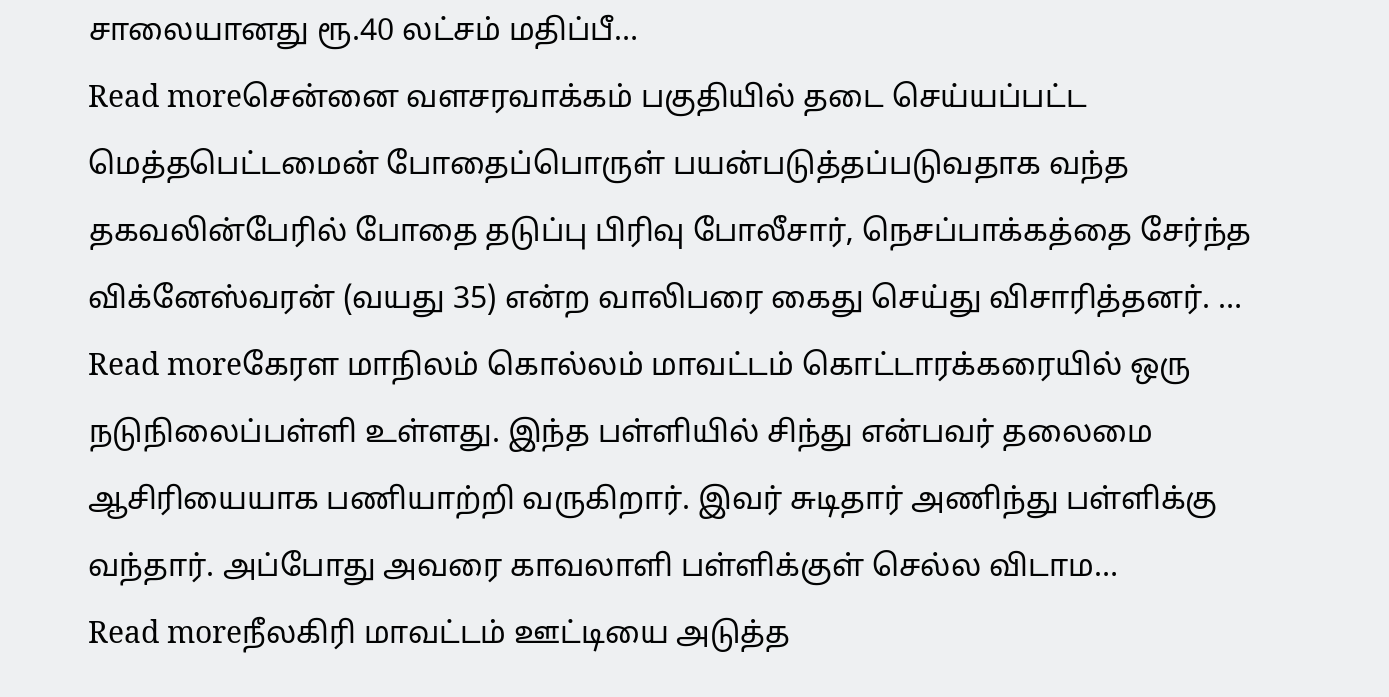சாலையானது ரூ.40 லட்சம் மதிப்பீ…
Read moreசென்னை வளசரவாக்கம் பகுதியில் தடை செய்யப்பட்ட மெத்தபெட்டமைன் போதைப்பொருள் பயன்படுத்தப்படுவதாக வந்த தகவலின்பேரில் போதை தடுப்பு பிரிவு போலீசார், நெசப்பாக்கத்தை சேர்ந்த விக்னேஸ்வரன் (வயது 35) என்ற வாலிபரை கைது செய்து விசாரித்தனர். …
Read moreகேரள மாநிலம் கொல்லம் மாவட்டம் கொட்டாரக்கரையில் ஒரு நடுநிலைப்பள்ளி உள்ளது. இந்த பள்ளியில் சிந்து என்பவர் தலைமை ஆசிரியையாக பணியாற்றி வருகிறார். இவர் சுடிதார் அணிந்து பள்ளிக்கு வந்தார். அப்போது அவரை காவலாளி பள்ளிக்குள் செல்ல விடாம…
Read moreநீலகிரி மாவட்டம் ஊட்டியை அடுத்த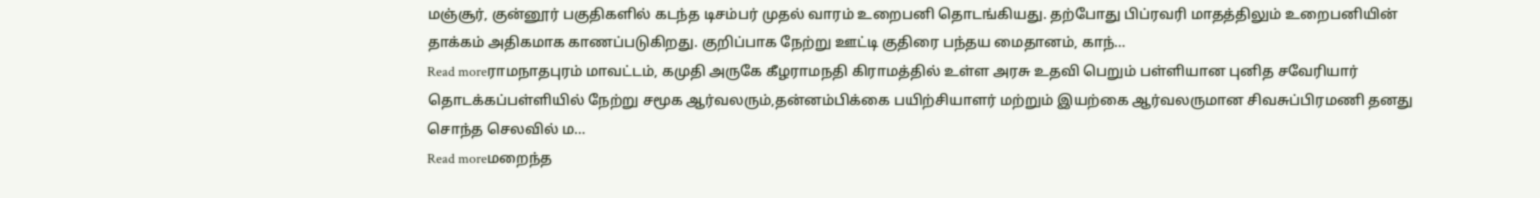மஞ்சூர், குன்னூர் பகுதிகளில் கடந்த டிசம்பர் முதல் வாரம் உறைபனி தொடங்கியது. தற்போது பிப்ரவரி மாதத்திலும் உறைபனியின் தாக்கம் அதிகமாக காணப்படுகிறது. குறிப்பாக நேற்று ஊட்டி குதிரை பந்தய மைதானம், காந்…
Read moreராமநாதபுரம் மாவட்டம், கமுதி அருகே கீழராமநதி கிராமத்தில் உள்ள அரசு உதவி பெறும் பள்ளியான புனித சவேரியார் தொடக்கப்பள்ளியில் நேற்று சமூக ஆர்வலரும்,தன்னம்பிக்கை பயிற்சியாளர் மற்றும் இயற்கை ஆர்வலருமான சிவசுப்பிரமணி தனது சொந்த செலவில் ம…
Read moreமறைந்த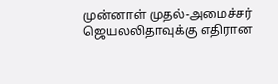முன்னாள் முதல்-அமைச்சர் ஜெயலலிதாவுக்கு எதிரான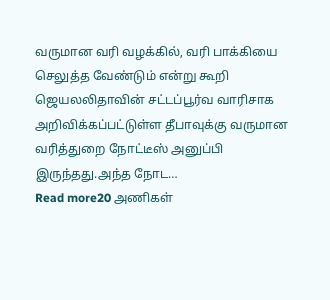வருமான வரி வழக்கில், வரி பாக்கியை செலுத்த வேண்டும் என்று கூறி ஜெயலலிதாவின் சட்டப்பூர்வ வாரிசாக அறிவிக்கப்பட்டுள்ள தீபாவுக்கு வருமான வரித்துறை நோட்டீஸ் அனுப்பி இருந்தது.அந்த நோட…
Read more20 அணிகள்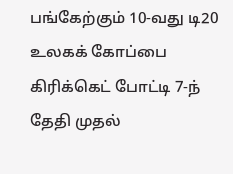பங்கேற்கும் 10-வது டி20 உலகக் கோப்பை கிரிக்கெட் போட்டி 7-ந் தேதி முதல்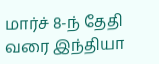மார்ச் 8-ந் தேதி வரை இந்தியா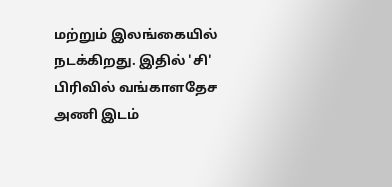மற்றும் இலங்கையில் நடக்கிறது. இதில் 'சி' பிரிவில் வங்காளதேச அணி இடம்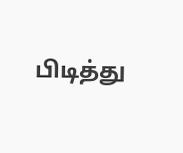பிடித்து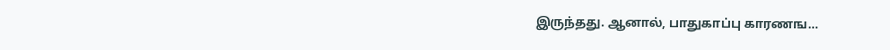இருந்தது. ஆனால், பாதுகாப்பு காரணங…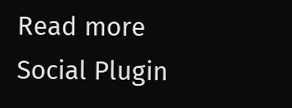Read more
Social Plugin